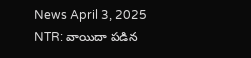News April 3, 2025
NTR: వాయిదా పడిన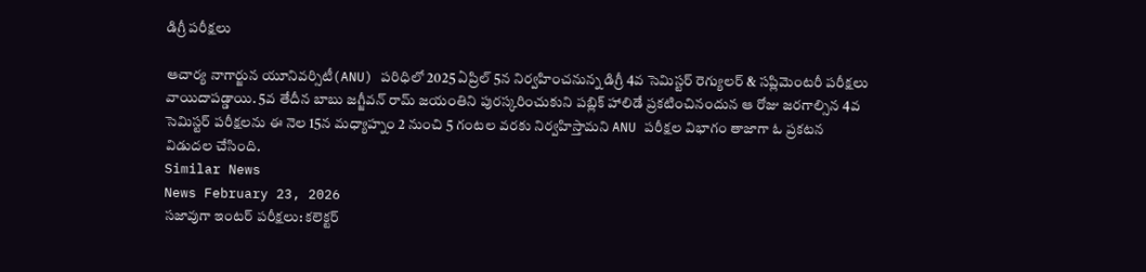డిగ్రీ పరీక్షలు

ఆచార్య నాగార్జున యూనివర్సిటీ(ANU) పరిధిలో 2025 ఏప్రిల్ 5న నిర్వహించనున్న డిగ్రీ 4వ సెమిస్టర్ రెగ్యులర్ & సప్లిమెంటరీ పరీక్షలు వాయిదాపడ్డాయి. 5వ తేదీన బాబు జగ్జీవన్ రామ్ జయంతిని పురస్కరించుకుని పబ్లిక్ హాలిడే ప్రకటించినందున ఆ రోజు జరగాల్సిన 4వ సెమిస్టర్ పరీక్షలను ఈ నెల 15న మధ్యాహ్నం 2 నుంచి 5 గంటల వరకు నిర్వహిస్తామని ANU పరీక్షల విభాగం తాజాగా ఓ ప్రకటన విడుదల చేసింది.
Similar News
News February 23, 2026
సజావుగా ఇంటర్ పరీక్షలు: కలెక్టర్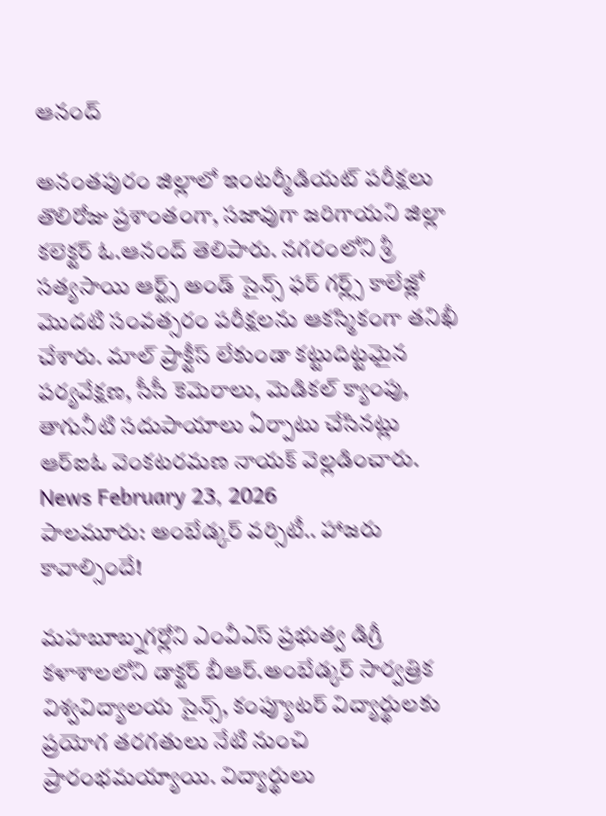ఆనంద్

అనంతపురం జిల్లాలో ఇంటర్మీడియట్ పరీక్షలు తొలిరోజు ప్రశాంతంగా, సజావుగా జరిగాయని జిల్లా కలెక్టర్ ఓ.ఆనంద్ తెలిపారు. నగరంలోని శ్రీ సత్యసాయి ఆర్ట్స్ అండ్ సైన్స్ ఫర్ గర్ల్స్ కాలేజ్లో మొదటి సంవత్సరం పరీక్షలను ఆకస్మికంగా తనిఖీ చేశారు. మాల్ ప్రాక్టీస్ లేకుండా కట్టుదిట్టమైన పర్యవేక్షణ, సీసీ కెమెరాలు, మెడికల్ క్యాంపు, తాగునీటి సదుపాయాలు ఏర్పాటు చేసినట్లు ఆర్ఐఓ వెంకటరమణ నాయక్ వెల్లడించారు.
News February 23, 2026
పాలమూరు: అంబేడ్కర్ వర్సిటీ.. హాజరు కావాల్సిందే!

మహబూబ్నగర్లోని ఎంవీఎస్ ప్రభుత్వ డిగ్రీ కళాశాలలోని డాక్టర్ బీఆర్.అంబేడ్కర్ సార్వత్రిక విశ్వవిద్యాలయ సైన్స్, కంప్యూటర్ విద్యార్థులకు ప్రయోగ తరగతులు నేటి నుంచి ప్రారంభమయ్యాయి. విద్యార్థులు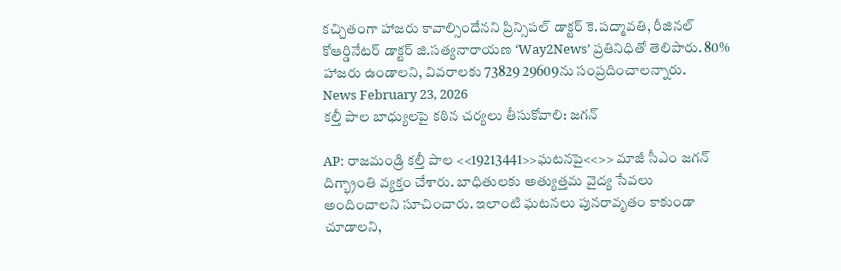కచ్చితంగా హాజరు కావాల్సిందేనని ప్రిన్సిపల్ డాక్టర్ కె.పద్మావతి, రీజినల్ కోఆర్డినేటర్ డాక్టర్ జి.సత్యనారాయణ ‘Way2News’ ప్రతినిధితో తెలిపారు. 80% హాజరు ఉండాలని, వివరాలకు 73829 29609ను సంప్రదించాలన్నారు.
News February 23, 2026
కల్తీ పాల బాధ్యులపై కఠిన చర్యలు తీసుకోవాలి: జగన్

AP: రాజమండ్రి కల్తీ పాల <<19213441>>ఘటనపై<<>> మాజీ సీఎం జగన్ దిగ్భ్రాంతి వ్యక్తం చేశారు. బాధితులకు అత్యుత్తమ వైద్య సేవలు అందించాలని సూచించారు. ఇలాంటి ఘటనలు పునరావృతం కాకుండా చూడాలని,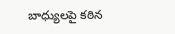బాధ్యులపై కఠిన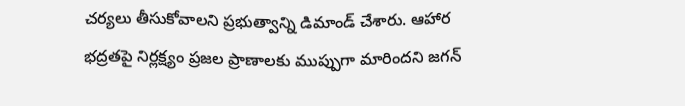చర్యలు తీసుకోవాలని ప్రభుత్వాన్ని డిమాండ్ చేశారు. ఆహార భద్రతపై నిర్లక్ష్యం ప్రజల ప్రాణాలకు ముప్పుగా మారిందని జగన్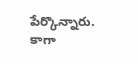పేర్కొన్నారు. కాగా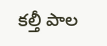కల్తీ పాల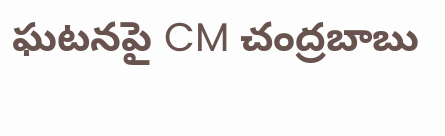ఘటనపై CM చంద్రబాబు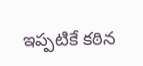ఇప్పటికే కఠిన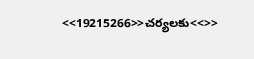<<19215266>>చర్యలకు<<>>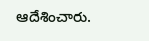ఆదేశించారు.